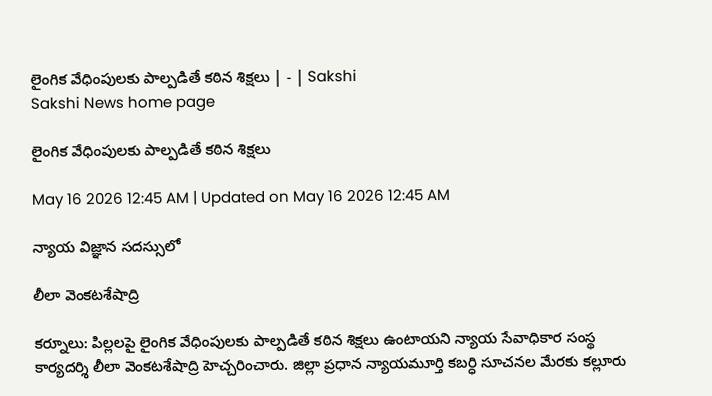లైంగిక వేధింపులకు పాల్పడితే కఠిన శిక్షలు | - | Sakshi
Sakshi News home page

లైంగిక వేధింపులకు పాల్పడితే కఠిన శిక్షలు

May 16 2026 12:45 AM | Updated on May 16 2026 12:45 AM

న్యాయ విజ్ఞాన సదస్సులో

లీలా వెంకటశేషాద్రి

కర్నూలు: పిల్లలపై లైంగిక వేధింపులకు పాల్పడితే కఠిన శిక్షలు ఉంటాయని న్యాయ సేవాధికార సంస్థ కార్యదర్శి లీలా వెంకటశేషాద్రి హెచ్చరించారు. జిల్లా ప్రధాన న్యాయమూర్తి కబర్ధి సూచనల మేరకు కల్లూరు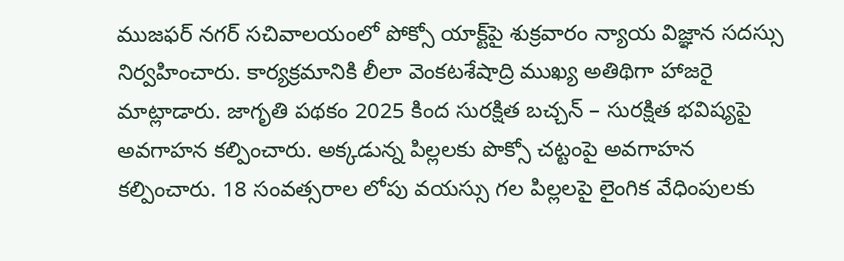ముజఫర్‌ నగర్‌ సచివాలయంలో పోక్సో యాక్ట్‌పై శుక్రవారం న్యాయ విజ్ఞాన సదస్సు నిర్వహించారు. కార్యక్రమానికి లీలా వెంకటశేషాద్రి ముఖ్య అతిథిగా హాజరై మాట్లాడారు. జాగృతి పథకం 2025 కింద సురక్షిత బచ్చన్‌ – సురక్షిత భవిష్యపై అవగాహన కల్పించారు. అక్కడున్న పిల్లలకు పొక్సో చట్టంపై అవగాహన కల్పించారు. 18 సంవత్సరాల లోపు వయస్సు గల పిల్లలపై లైంగిక వేధింపులకు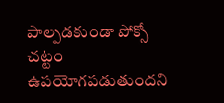పాల్పడకుండా పోక్సో చట్టం ఉపయోగపడుతుందని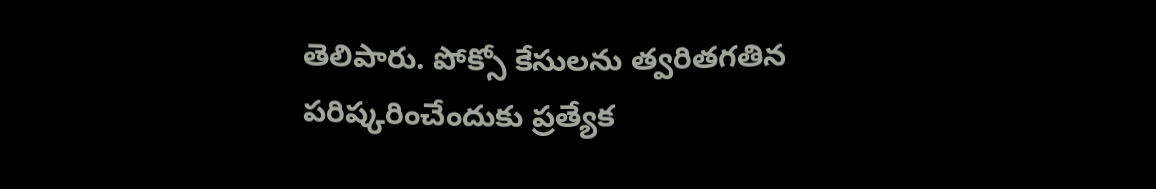తెలిపారు. పోక్సో కేసులను త్వరితగతిన పరిష్కరించేందుకు ప్రత్యేక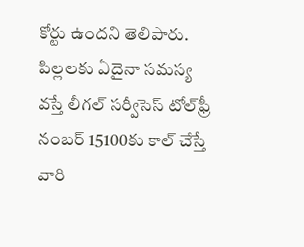కోర్టు ఉందని తెలిపారు. పిల్లలకు ఏదైనా సమస్య వస్తే లీగల్‌ సర్వీసెస్‌ టోల్‌ఫ్రీ నంబర్‌ 15100కు కాల్‌ చేస్తే వారి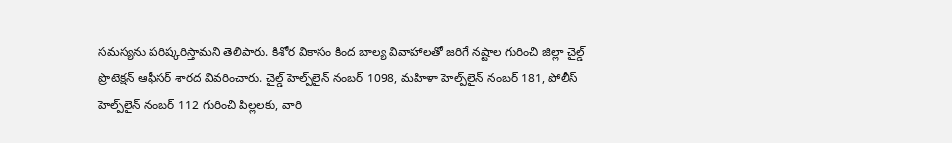సమస్యను పరిష్కరిస్తామని తెలిపారు. కిశోర వికాసం కింద బాల్య వివాహాలతో జరిగే నష్టాల గురించి జిల్లా చైల్డ్‌ ప్రొటెక్షన్‌ ఆఫీసర్‌ శారద వివరించారు. చైల్డ్‌ హెల్ప్‌లైన్‌ నంబర్‌ 1098, మహిళా హెల్ప్‌లైన్‌ నంబర్‌ 181, పోలీస్‌ హెల్ప్‌లైన్‌ నంబర్‌ 112 గురించి పిల్లలకు, వారి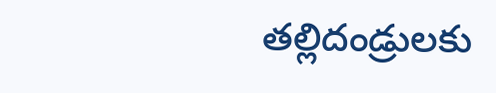తల్లిదండ్రులకు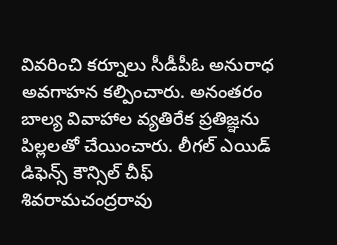వివరించి కర్నూలు సీడీపీఓ అనురాధ అవగాహన కల్పించారు. అనంతరం బాల్య వివాహాల వ్యతిరేక ప్రతిజ్ఞను పిల్లలతో చేయించారు. లీగల్‌ ఎయిడ్‌ డిఫెన్స్‌ కౌన్సిల్‌ చీఫ్‌ శివరామచంద్రరావు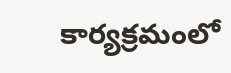కార్యక్రమంలో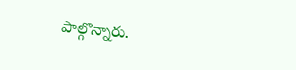పాల్గొన్నారు.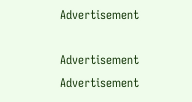Advertisement

Advertisement
Advertisement